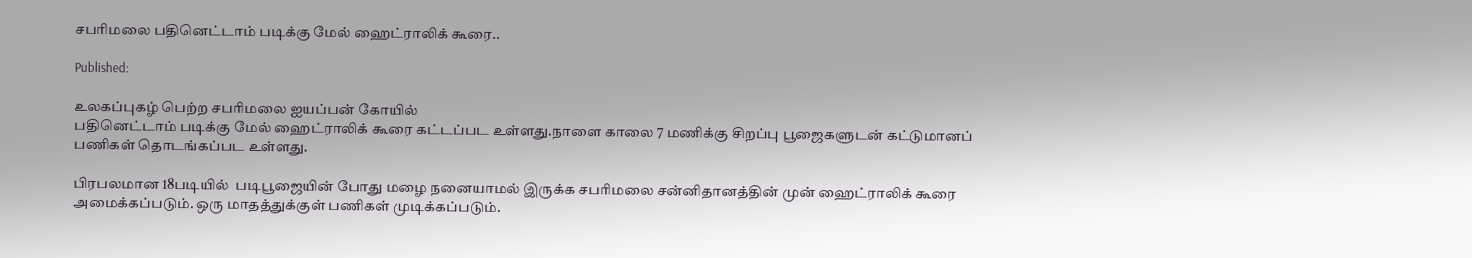சபரிமலை பதினெட்டாம் படிக்கு மேல் ஹைட்ராலிக் கூரை..

Published:

உலகப்புகழ் பெற்ற சபரிமலை ஐயப்பன் கோயில்
பதினெட்டாம் படிக்கு மேல் ஹைட்ராலிக் கூரை கட்டப்பட உள்ளது.நாளை காலை 7 மணிக்கு சிறப்பு பூஜைகளுடன் கட்டுமானப் பணிகள் தொடங்கப்பட உள்ளது.

பிரபலமான 18படியில்  படிபூஜையின் போது மழை நனையாமல் இருக்க சபரிமலை சன்னிதானத்தின் முன் ஹைட்ராலிக் கூரை அமைக்கப்படும். ஒரு மாதத்துக்குள் பணிகள் முடிக்கப்படும்.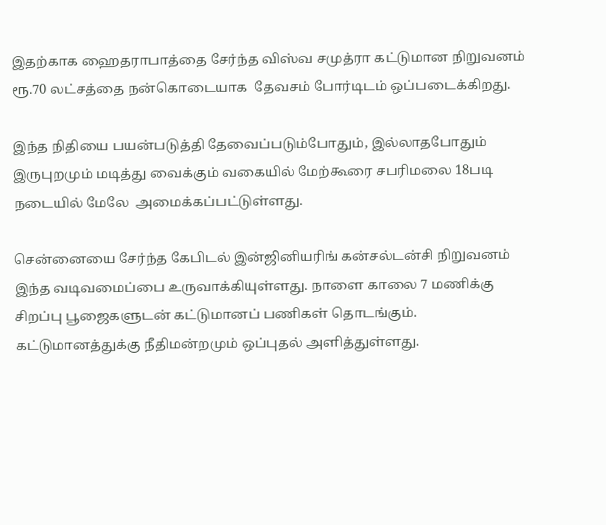இதற்காக ஹைதராபாத்தை சேர்ந்த விஸ்வ சமுத்ரா கட்டுமான நிறுவனம் ரூ.70 லட்சத்தை நன்கொடையாக  தேவசம் போர்டிடம் ஒப்படைக்கிறது.

இந்த நிதியை பயன்படுத்தி தேவைப்படும்போதும், இல்லாதபோதும் இருபுறமும் மடித்து வைக்கும் வகையில் மேற்கூரை சபரிமலை 18படி நடையில் மேலே  அமைக்கப்பட்டுள்ளது.

சென்னையை சேர்ந்த கேபிடல் இன்ஜினியரிங் கன்சல்டன்சி நிறுவனம் இந்த வடிவமைப்பை உருவாக்கியுள்ளது. நாளை காலை 7 மணிக்கு சிறப்பு பூஜைகளுடன் கட்டுமானப் பணிகள் தொடங்கும். கட்டுமானத்துக்கு நீதிமன்றமும் ஒப்புதல் அளித்துள்ளது.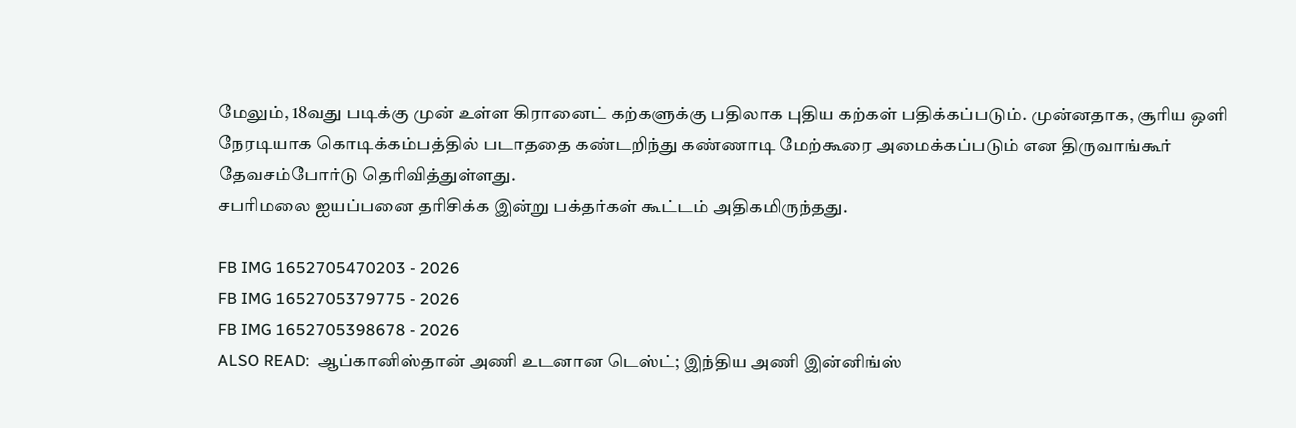மேலும், 18வது படிக்கு முன் உள்ள கிரானைட் கற்களுக்கு பதிலாக புதிய கற்கள் பதிக்கப்படும். முன்னதாக, சூரிய ஒளி நேரடியாக கொடிக்கம்பத்தில் படாததை கண்டறிந்து கண்ணாடி மேற்கூரை அமைக்கப்படும் என திருவாங்கூர் தேவசம்போர்டு தெரிவித்துள்ளது.
சபரிமலை ஐயப்பனை தரிசிக்க இன்று பக்தர்கள் கூட்டம் அதிகமிருந்தது.

FB IMG 1652705470203 - 2026
FB IMG 1652705379775 - 2026
FB IMG 1652705398678 - 2026
ALSO READ:  ஆப்கானிஸ்தான் அணி உடனான டெஸ்ட்; இந்திய அணி இன்னிங்ஸ்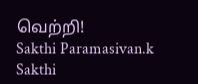வெற்றி!
Sakthi Paramasivan.k
Sakthi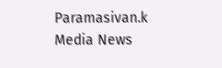Paramasivan.k
Media News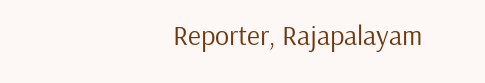Reporter, Rajapalayam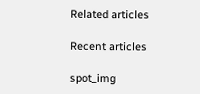Related articles

Recent articles

spot_img